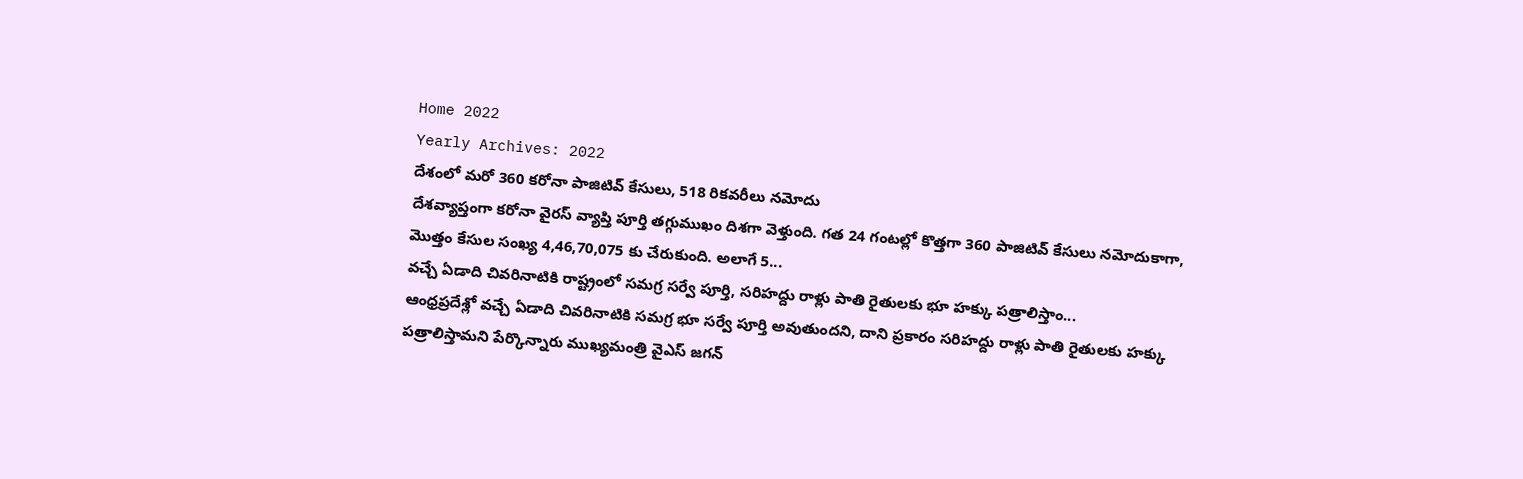Home 2022
Yearly Archives: 2022
దేశంలో మరో 360 కరోనా పాజిటివ్ కేసులు, 518 రికవరీలు నమోదు
దేశవ్యాప్తంగా కరోనా వైరస్ వ్యాప్తి పూర్తి తగ్గుముఖం దిశగా వెళ్తుంది. గత 24 గంటల్లో కొత్తగా 360 పాజిటివ్ కేసులు నమోదుకాగా, మొత్తం కేసుల సంఖ్య 4,46,70,075 కు చేరుకుంది. అలాగే 5...
వచ్చే ఏడాది చివరినాటికి రాష్ట్రంలో సమగ్ర సర్వే పూర్తి, సరిహద్దు రాళ్లు పాతి రైతులకు భూ హక్కు పత్రాలిస్తాం...
ఆంధ్రప్రదేశ్లో వచ్చే ఏడాది చివరినాటికి సమగ్ర భూ సర్వే పూర్తి అవుతుందని, దాని ప్రకారం సరిహద్దు రాళ్లు పాతి రైతులకు హక్కు పత్రాలిస్తామని పేర్కొన్నారు ముఖ్యమంత్రి వైఎస్ జగన్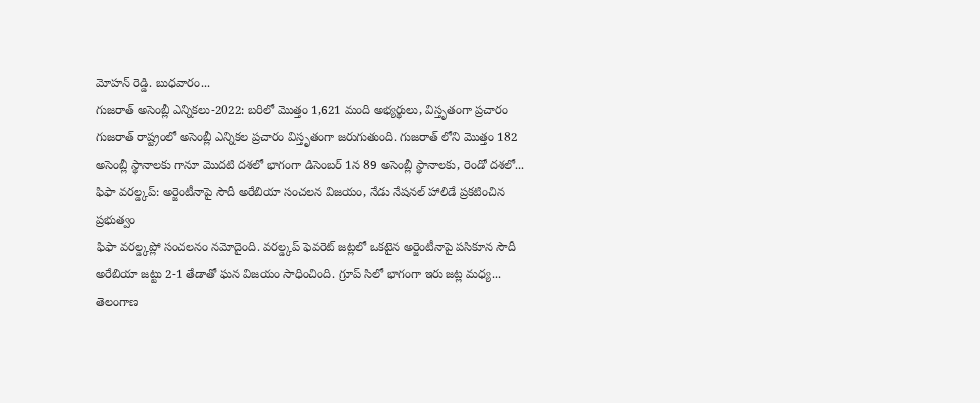మోహన్ రెడ్డి. బుధవారం...
గుజరాత్ అసెంబ్లీ ఎన్నికలు-2022: బరిలో మొత్తం 1,621 మంది అభ్యర్థులు, విస్తృతంగా ప్రచారం
గుజరాత్ రాష్ట్రంలో అసెంబ్లీ ఎన్నికల ప్రచారం విస్తృతంగా జరుగుతుంది. గుజరాత్ లోని మొత్తం 182 అసెంబ్లీ స్థానాలకు గానూ మొదటి దశలో భాగంగా డిసెంబర్ 1న 89 అసెంబ్లీ స్థానాలకు, రెండో దశలో...
ఫిఫా వరల్డ్కప్: అర్జెంటీనాపై సౌదీ అరేబియా సంచలన విజయం, నేడు నేషనల్ హాలిడే ప్రకటించిన ప్రభుత్వం
ఫిఫా వరల్డ్కప్లో సంచలనం నమోదైంది. వరల్డ్కప్ ఫెవరెట్ జట్లలో ఒకటైన అర్జెంటీనాపై పసికూన సౌదీ అరేబియా జట్టు 2-1 తేడాతో ఘన విజయం సాధించింది. గ్రూప్ సిలో భాగంగా ఇరు జట్ల మధ్య...
తెలంగాణ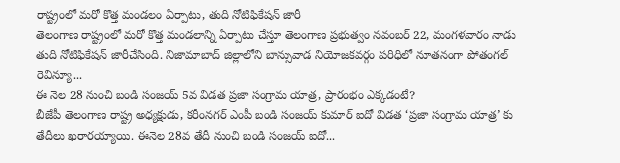రాష్ట్రంలో మరో కొత్త మండలం ఏర్పాటు, తుది నోటిఫికేషన్ జారీ
తెలంగాణ రాష్ట్రంలో మరో కొత్త మండలాన్ని ఏర్పాటు చేస్తూ తెలంగాణ ప్రభుత్వం నవంబర్ 22, మంగళవారం నాడు తుది నోటిఫికేషన్ జారీచేసింది. నిజామాబాద్ జిల్లాలోని బాన్సువాడ నియోజకవర్గం పరిధిలో నూతనంగా పోతంగల్ రెవిన్యూ...
ఈ నెల 28 నుంచి బండి సంజయ్ 5వ విడత ప్రజా సంగ్రామ యాత్ర, ప్రారంభం ఎక్కడంటే?
బీజేపీ తెలంగాణ రాష్ట్ర అధ్యక్షుడు, కరీంనగర్ ఎంపీ బండి సంజయ్ కుమార్ ఐదో విడత ‘ప్రజా సంగ్రామ యాత్ర’ కు తేదీలు ఖరారయ్యాయి. ఈనెల 28వ తేదీ నుంచి బండి సంజయ్ ఐదో...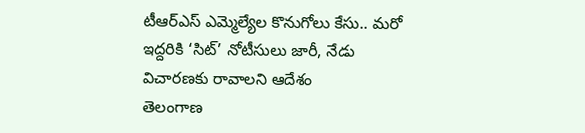టీఆర్ఎస్ ఎమ్మెల్యేల కొనుగోలు కేసు.. మరో ఇద్దరికి ‘సిట్’ నోటీసులు జారీ, నేడు విచారణకు రావాలని ఆదేశం
తెలంగాణ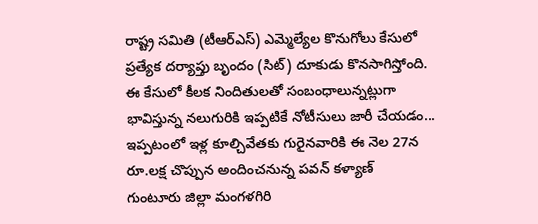రాష్ట్ర సమితి (టీఆర్ఎస్) ఎమ్మెల్యేల కొనుగోలు కేసులో ప్రత్యేక దర్యాప్తు బృందం (సిట్) దూకుడు కొనసాగిస్తోంది. ఈ కేసులో కీలక నిందితులతో సంబంధాలున్నట్లుగా భావిస్తున్న నలుగురికి ఇప్పటికే నోటీసులు జారీ చేయడం...
ఇప్పటంలో ఇళ్ల కూల్చివేతకు గురైనవారికి ఈ నెల 27న రూ.లక్ష చొప్పున అందించనున్న పవన్ కళ్యాణ్
గుంటూరు జిల్లా మంగళగిరి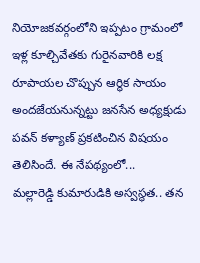నియోజకవర్గంలోని ఇప్పటం గ్రామంలో ఇళ్ల కూల్చివేతకు గురైనవారికి లక్ష రూపాయల చొప్పున ఆర్థిక సాయం అందజేయనున్నట్టు జనసేన అధ్యక్షుడు పవన్ కళ్యాణ్ ప్రకటించిన విషయం తెలిసిందే. ఈ నేపథ్యంలో...
మల్లారెడ్డి కుమారుడికి అస్వస్థత.. తన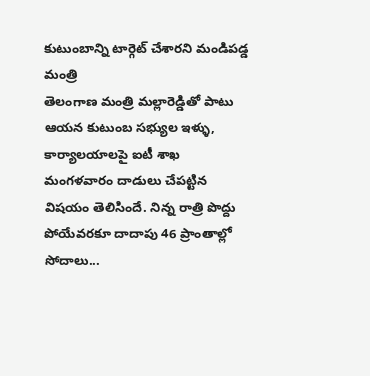కుటుంబాన్ని టార్గెట్ చేశారని మండిపడ్డ మంత్రి
తెలంగాణ మంత్రి మల్లారెడ్డితో పాటు ఆయన కుటుంబ సభ్యుల ఇళ్ళు, కార్యాలయాలపై ఐటీ శాఖ మంగళవారం దాడులు చేపట్టిన విషయం తెలిసిందే. నిన్న రాత్రి పొద్దు పోయేవరకూ దాదాపు 46 ప్రాంతాల్లో సోదాలు...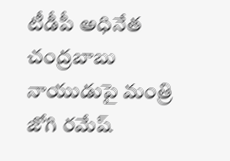టీడీపీ అధినేత చంద్రబాబు నాయుడుపై మంత్రి జోగి రమేష్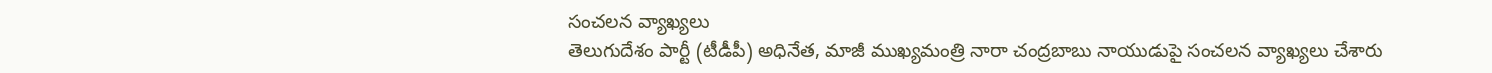సంచలన వ్యాఖ్యలు
తెలుగుదేశం పార్టీ (టీడీపీ) అధినేత, మాజీ ముఖ్యమంత్రి నారా చంద్రబాబు నాయుడుపై సంచలన వ్యాఖ్యలు చేశారు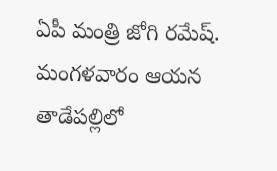ఏపీ మంత్రి జోగి రమేష్. మంగళవారం ఆయన తాడేపల్లిలో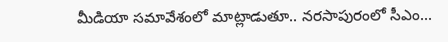మీడియా సమావేశంలో మాట్లాడుతూ.. నరసాపురంలో సీఎం...